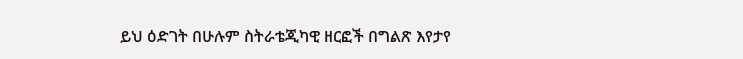ይህ ዕድገት በሁሉም ስትራቴጂካዊ ዘርፎች በግልጽ እየታየ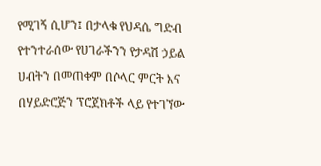የሚገኝ ሲሆን፤ በታላቁ የህዳሴ ግድብ የተንተራሰው የሀገራችንን የታዳሽ ኃይል ሀብትን በመጠቀም በሶላር ምርት እና በሃይድሮጅን ፕሮጀክቶች ላይ የተገኘው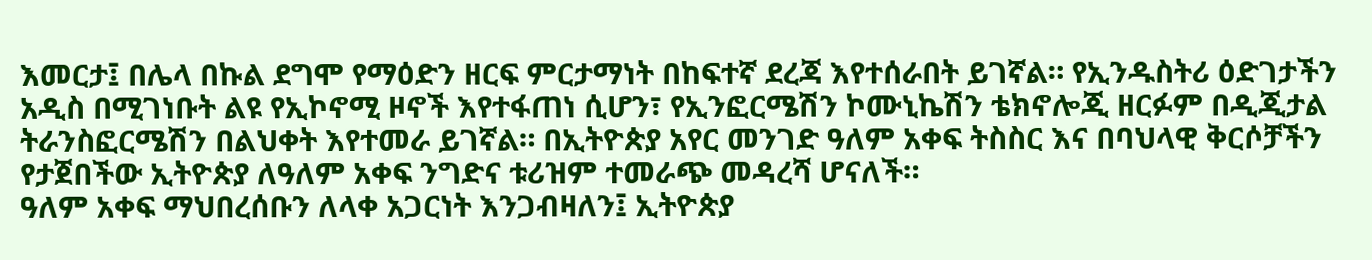እመርታ፤ በሌላ በኩል ደግሞ የማዕድን ዘርፍ ምርታማነት በከፍተኛ ደረጃ እየተሰራበት ይገኛል። የኢንዱስትሪ ዕድገታችን አዲስ በሚገነቡት ልዩ የኢኮኖሚ ዞኖች እየተፋጠነ ሲሆን፣ የኢንፎርሜሽን ኮሙኒኬሽን ቴክኖሎጂ ዘርፉም በዲጂታል ትራንስፎርሜሽን በልህቀት እየተመራ ይገኛል። በኢትዮጵያ አየር መንገድ ዓለም አቀፍ ትስስር እና በባህላዊ ቅርሶቻችን የታጀበችው ኢትዮጵያ ለዓለም አቀፍ ንግድና ቱሪዝም ተመራጭ መዳረሻ ሆናለች።
ዓለም አቀፍ ማህበረሰቡን ለላቀ አጋርነት እንጋብዛለን፤ ኢትዮጵያ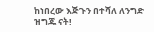ከነበረው እጅጉን በተሻለ ለንግድ ዝግጁ ናት!